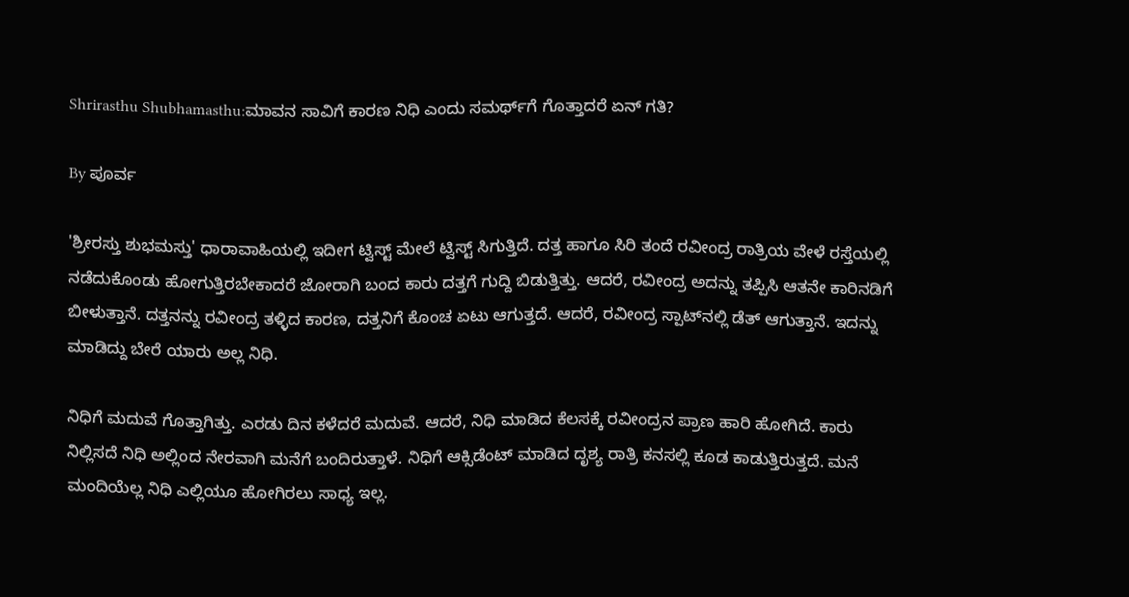Shrirasthu Shubhamasthu:ಮಾವನ ಸಾವಿಗೆ ಕಾರಣ ನಿಧಿ ಎಂದು ಸಮರ್ಥ್‌ಗೆ ಗೊತ್ತಾದರೆ ಏನ್ ಗತಿ?

By ಪೂರ್ವ

'ಶ್ರೀರಸ್ತು ಶುಭಮಸ್ತು' ಧಾರಾವಾಹಿಯಲ್ಲಿ ಇದೀಗ ಟ್ವಿಸ್ಟ್ ಮೇಲೆ ಟ್ವಿಸ್ಟ್ ಸಿಗುತ್ತಿದೆ. ದತ್ತ ಹಾಗೂ ಸಿರಿ ತಂದೆ ರವೀಂದ್ರ ರಾತ್ರಿಯ ವೇಳೆ ರಸ್ತೆಯಲ್ಲಿ ನಡೆದುಕೊಂಡು ಹೋಗುತ್ತಿರಬೇಕಾದರೆ ಜೋರಾಗಿ ಬಂದ ಕಾರು ದತ್ತಗೆ ಗುದ್ದಿ ಬಿಡುತ್ತಿತ್ತು. ಆದರೆ, ರವೀಂದ್ರ ಅದನ್ನು ತಪ್ಪಿಸಿ ಆತನೇ ಕಾರಿನಡಿಗೆ ಬೀಳುತ್ತಾನೆ. ದತ್ತನನ್ನು ರವೀಂದ್ರ ತಳ್ಳಿದ ಕಾರಣ, ದತ್ತನಿಗೆ ಕೊಂಚ ಏಟು ಆಗುತ್ತದೆ. ಆದರೆ, ರವೀಂದ್ರ ಸ್ಪಾಟ್‌ನಲ್ಲಿ ಡೆತ್ ಆಗುತ್ತಾನೆ. ಇದನ್ನು ಮಾಡಿದ್ದು ಬೇರೆ ಯಾರು ಅಲ್ಲ ನಿಧಿ.

ನಿಧಿಗೆ ಮದುವೆ ಗೊತ್ತಾಗಿತ್ತು. ಎರಡು ದಿನ ಕಳೆದರೆ ಮದುವೆ. ಆದರೆ, ನಿಧಿ ಮಾಡಿದ ಕೆಲಸಕ್ಕೆ ರವೀಂದ್ರನ ಪ್ರಾಣ ಹಾರಿ ಹೋಗಿದೆ. ಕಾರು ನಿಲ್ಲಿಸದೆ ನಿಧಿ ಅಲ್ಲಿಂದ ನೇರವಾಗಿ ಮನೆಗೆ ಬಂದಿರುತ್ತಾಳೆ. ನಿಧಿಗೆ ಆಕ್ಸಿಡೆಂಟ್ ಮಾಡಿದ ದೃಶ್ಯ ರಾತ್ರಿ ಕನಸಲ್ಲಿ ಕೂಡ ಕಾಡುತ್ತಿರುತ್ತದೆ. ಮನೆ ಮಂದಿಯೆಲ್ಲ ನಿಧಿ ಎಲ್ಲಿಯೂ ಹೋಗಿರಲು ಸಾಧ್ಯ ಇಲ್ಲ.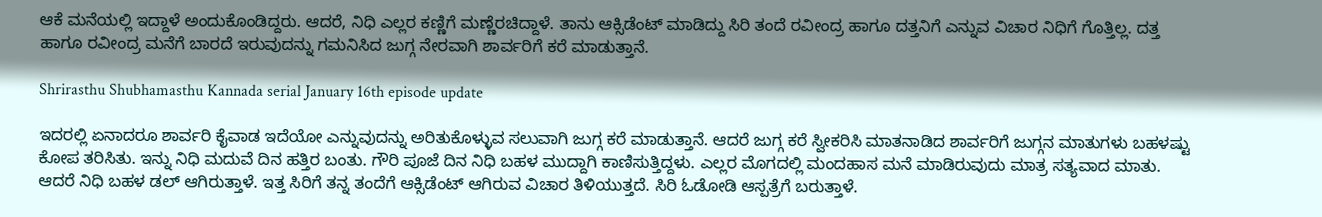ಆಕೆ ಮನೆಯಲ್ಲಿ ಇದ್ದಾಳೆ ಅಂದುಕೊಂಡಿದ್ದರು. ಆದರೆ, ನಿಧಿ ಎಲ್ಲರ ಕಣ್ಣಿಗೆ ಮಣ್ಣೆರಚಿದ್ದಾಳೆ. ತಾನು ಆಕ್ಸಿಡೆಂಟ್ ಮಾಡಿದ್ದು ಸಿರಿ ತಂದೆ ರವೀಂದ್ರ ಹಾಗೂ ದತ್ತನಿಗೆ ಎನ್ನುವ ವಿಚಾರ ನಿಧಿಗೆ ಗೊತ್ತಿಲ್ಲ. ದತ್ತ ಹಾಗೂ ರವೀಂದ್ರ ಮನೆಗೆ ಬಾರದೆ ಇರುವುದನ್ನು ಗಮನಿಸಿದ ಜುಗ್ಗ ನೇರವಾಗಿ ಶಾರ್ವರಿಗೆ ಕರೆ ಮಾಡುತ್ತಾನೆ.

Shrirasthu Shubhamasthu Kannada serial January 16th episode update

ಇದರಲ್ಲಿ ಏನಾದರೂ ಶಾರ್ವರಿ ಕೈವಾಡ ಇದೆಯೋ ಎನ್ನುವುದನ್ನು ಅರಿತುಕೊಳ್ಳುವ ಸಲುವಾಗಿ ಜುಗ್ಗ ಕರೆ ಮಾಡುತ್ತಾನೆ. ಆದರೆ ಜುಗ್ಗ ಕರೆ ಸ್ವೀಕರಿಸಿ ಮಾತನಾಡಿದ ಶಾರ್ವರಿಗೆ ಜುಗ್ಗನ ಮಾತುಗಳು ಬಹಳಷ್ಟು ಕೋಪ ತರಿಸಿತು. ಇನ್ನು ನಿಧಿ ಮದುವೆ ದಿನ ಹತ್ತಿರ ಬಂತು. ಗೌರಿ ಪೂಜೆ ದಿನ ನಿಧಿ ಬಹಳ ಮುದ್ದಾಗಿ ಕಾಣಿಸುತ್ತಿದ್ದಳು. ಎಲ್ಲರ ಮೊಗದಲ್ಲಿ ಮಂದಹಾಸ ಮನೆ ಮಾಡಿರುವುದು ಮಾತ್ರ ಸತ್ಯವಾದ ಮಾತು. ಆದರೆ ನಿಧಿ ಬಹಳ ಡಲ್ ಆಗಿರುತ್ತಾಳೆ. ಇತ್ತ ಸಿರಿಗೆ ತನ್ನ ತಂದೆಗೆ ಆಕ್ಸಿಡೆಂಟ್ ಆಗಿರುವ ವಿಚಾರ ತಿಳಿಯುತ್ತದೆ. ಸಿರಿ ಓಡೋಡಿ ಆಸ್ಪತ್ರೆಗೆ ಬರುತ್ತಾಳೆ.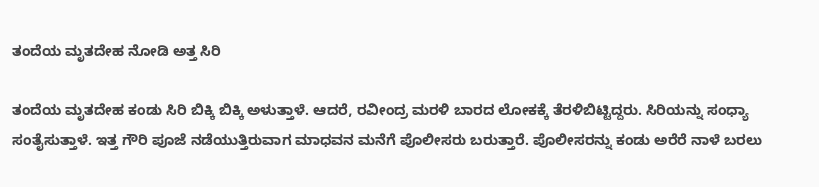ತಂದೆಯ ಮೃತದೇಹ ನೋಡಿ ಅತ್ತ ಸಿರಿ

ತಂದೆಯ ಮೃತದೇಹ ಕಂಡು ಸಿರಿ ಬಿಕ್ಕಿ ಬಿಕ್ಕಿ ಅಳುತ್ತಾಳೆ. ಆದರೆ, ರವೀಂದ್ರ ಮರಳಿ ಬಾರದ ಲೋಕಕ್ಕೆ ತೆರಳಿಬಿಟ್ಟಿದ್ದರು. ಸಿರಿಯನ್ನು ಸಂಧ್ಯಾ ಸಂತೈಸುತ್ತಾಳೆ. ಇತ್ತ ಗೌರಿ ಪೂಜೆ ನಡೆಯುತ್ತಿರುವಾಗ ಮಾಧವನ ಮನೆಗೆ ಪೊಲೀಸರು ಬರುತ್ತಾರೆ. ಪೊಲೀಸರನ್ನು ಕಂಡು ಅರೆರೆ ನಾಳೆ ಬರಲು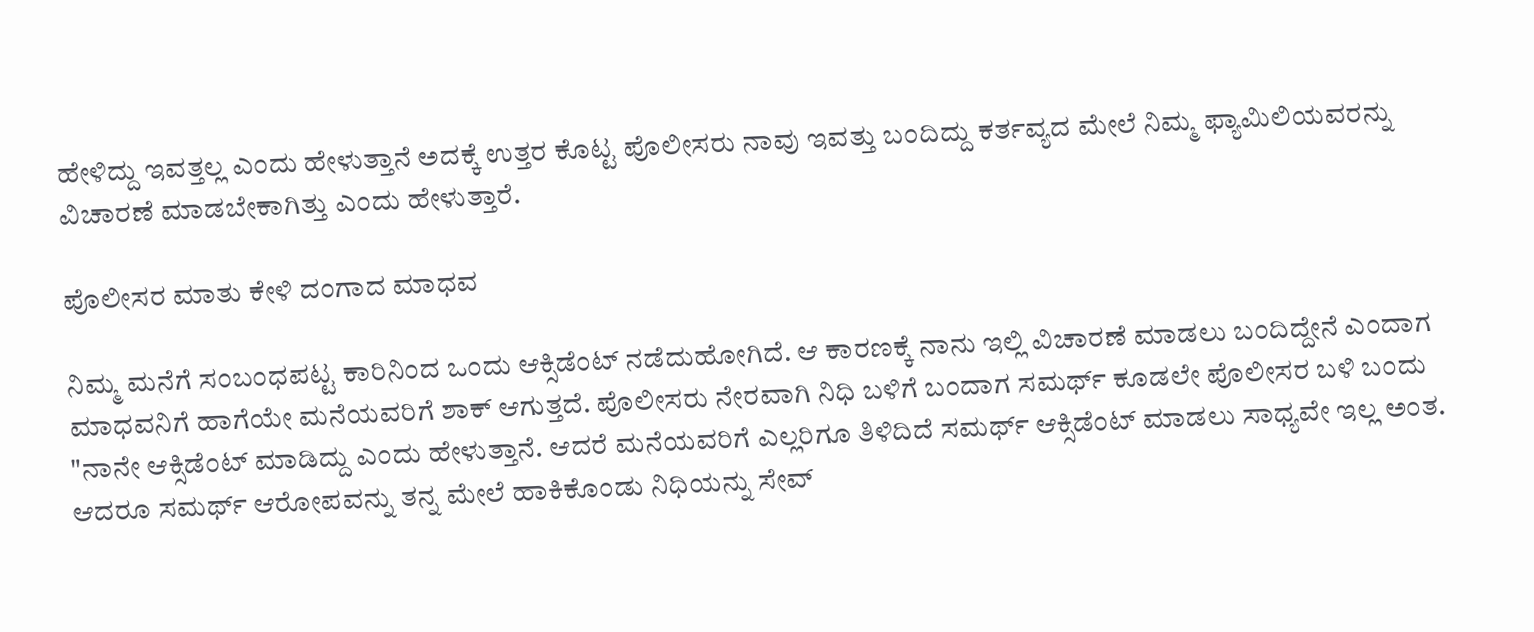ಹೇಳಿದ್ದು ಇವತ್ತಲ್ಲ ಎಂದು ಹೇಳುತ್ತಾನೆ ಅದಕ್ಕೆ ಉತ್ತರ ಕೊಟ್ಟ ಪೊಲೀಸರು ನಾವು ಇವತ್ತು ಬಂದಿದ್ದು ಕರ್ತವ್ಯದ ಮೇಲೆ ನಿಮ್ಮ ಫ್ಯಾಮಿಲಿಯವರನ್ನು ವಿಚಾರಣೆ ಮಾಡಬೇಕಾಗಿತ್ತು ಎಂದು ಹೇಳುತ್ತಾರೆ.

ಪೊಲೀಸರ ಮಾತು ಕೇಳಿ ದಂಗಾದ ಮಾಧವ

ನಿಮ್ಮ ಮನೆಗೆ ಸಂಬಂಧಪಟ್ಟ ಕಾರಿನಿಂದ ಒಂದು ಆಕ್ಸಿಡೆಂಟ್ ನಡೆದುಹೋಗಿದೆ. ಆ ಕಾರಣಕ್ಕೆ ನಾನು ಇಲ್ಲಿ ವಿಚಾರಣೆ ಮಾಡಲು ಬಂದಿದ್ದೇನೆ ಎಂದಾಗ ಮಾಧವನಿಗೆ ಹಾಗೆಯೇ ಮನೆಯವರಿಗೆ ಶಾಕ್ ಆಗುತ್ತದೆ. ಪೊಲೀಸರು ನೇರವಾಗಿ ನಿಧಿ ಬಳಿಗೆ ಬಂದಾಗ ಸಮರ್ಥ್ ಕೂಡಲೇ ಪೊಲೀಸರ ಬಳಿ ಬಂದು "ನಾನೇ ಆಕ್ಸಿಡೆಂಟ್ ಮಾಡಿದ್ದು ಎಂದು ಹೇಳುತ್ತಾನೆ. ಆದರೆ ಮನೆಯವರಿಗೆ ಎಲ್ಲರಿಗೂ ತಿಳಿದಿದೆ ಸಮರ್ಥ್ ಆಕ್ಸಿಡೆಂಟ್ ಮಾಡಲು ಸಾಧ್ಯವೇ ಇಲ್ಲ ಅಂತ. ಆದರೂ ಸಮರ್ಥ್ ಆರೋಪವನ್ನು ತನ್ನ ಮೇಲೆ ಹಾಕಿಕೊಂಡು ನಿಧಿಯನ್ನು ಸೇವ್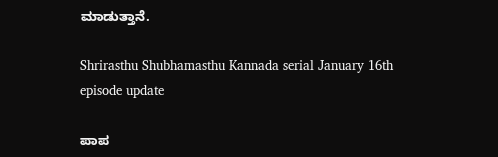ಮಾಡುತ್ತಾನೆ.

Shrirasthu Shubhamasthu Kannada serial January 16th episode update

ಪಾಪ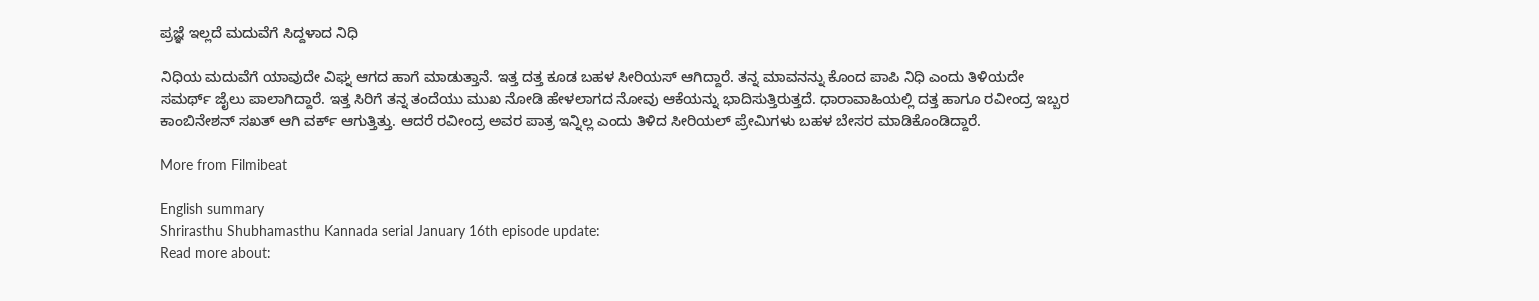ಪ್ರಜ್ಞೆ ಇಲ್ಲದೆ ಮದುವೆಗೆ ಸಿದ್ದಳಾದ ನಿಧಿ

ನಿಧಿಯ ಮದುವೆಗೆ ಯಾವುದೇ ವಿಘ್ನ ಆಗದ ಹಾಗೆ ಮಾಡುತ್ತಾನೆ. ಇತ್ತ ದತ್ತ ಕೂಡ ಬಹಳ ಸೀರಿಯಸ್ ಆಗಿದ್ದಾರೆ. ತನ್ನ ಮಾವನನ್ನು ಕೊಂದ ಪಾಪಿ ನಿಧಿ ಎಂದು ತಿಳಿಯದೇ ಸಮರ್ಥ್ ಜೈಲು ಪಾಲಾಗಿದ್ದಾರೆ. ಇತ್ತ ಸಿರಿಗೆ ತನ್ನ ತಂದೆಯು ಮುಖ ನೋಡಿ ಹೇಳಲಾಗದ ನೋವು ಆಕೆಯನ್ನು ಭಾದಿಸುತ್ತಿರುತ್ತದೆ. ಧಾರಾವಾಹಿಯಲ್ಲಿ ದತ್ತ ಹಾಗೂ ರವೀಂದ್ರ ಇಬ್ಬರ ಕಾಂಬಿನೇಶನ್ ಸಖತ್ ಆಗಿ ವರ್ಕ್ ಆಗುತ್ತಿತ್ತು. ಆದರೆ ರವೀಂದ್ರ ಅವರ ಪಾತ್ರ ಇನ್ನಿಲ್ಲ ಎಂದು ತಿಳಿದ ಸೀರಿಯಲ್ ಪ್ರೇಮಿಗಳು ಬಹಳ ಬೇಸರ ಮಾಡಿಕೊಂಡಿದ್ದಾರೆ.

More from Filmibeat

English summary
Shrirasthu Shubhamasthu Kannada serial January 16th episode update:
Read more about: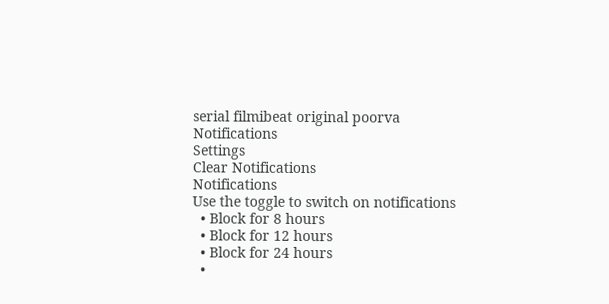serial filmibeat original poorva
Notifications
Settings
Clear Notifications
Notifications
Use the toggle to switch on notifications
  • Block for 8 hours
  • Block for 12 hours
  • Block for 24 hours
  •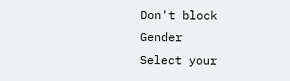Don't block
Gender
Select your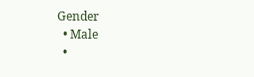Gender
  • Male
  •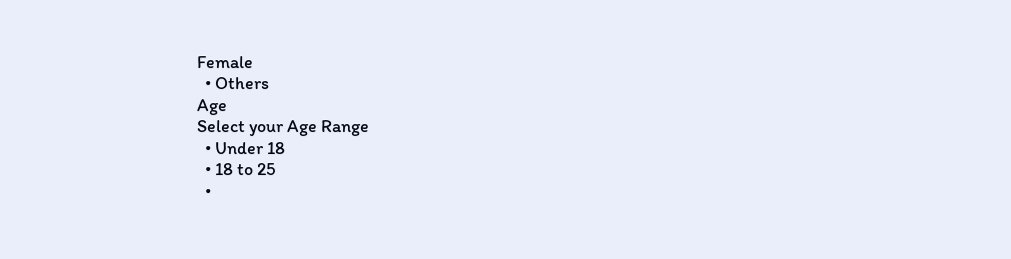Female
  • Others
Age
Select your Age Range
  • Under 18
  • 18 to 25
  •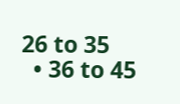26 to 35
  • 36 to 45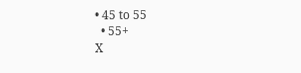• 45 to 55
  • 55+
X